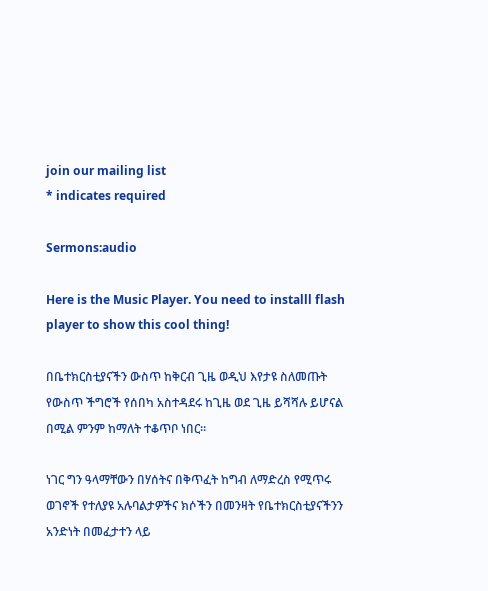join our mailing list
* indicates required

Sermons:audio

Here is the Music Player. You need to installl flash player to show this cool thing!

በቤተክርስቲያናችን ውስጥ ከቅርብ ጊዜ ወዲህ እየታዩ ስለመጡት የውስጥ ችግሮች የሰበካ አስተዳደሩ ከጊዜ ወደ ጊዜ ይሻሻሉ ይሆናል በሚል ምንም ከማለት ተቆጥቦ ነበር።

ነገር ግን ዓላማቸውን በሃሰትና በቅጥፈት ከግብ ለማድረስ የሚጥሩ ወገኖች የተለያዩ አሉባልታዎችና ክሶችን በመንዛት የቤተክርስቲያናችንን አንድነት በመፈታተን ላይ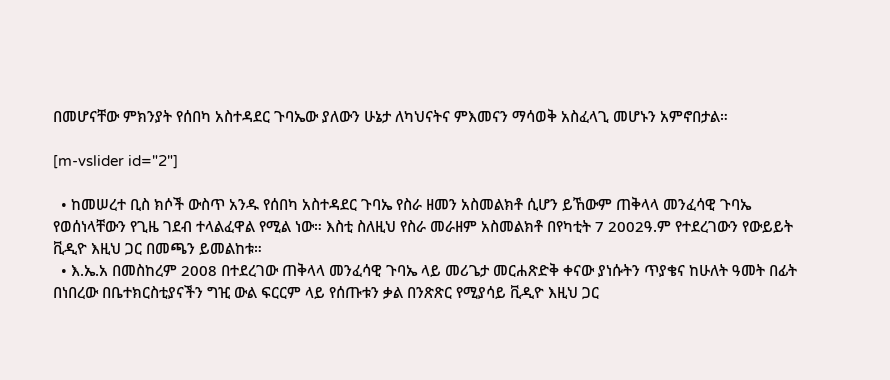በመሆናቸው ምክንያት የሰበካ አስተዳደር ጉባኤው ያለውን ሁኔታ ለካህናትና ምእመናን ማሳወቅ አስፈላጊ መሆኑን አምኖበታል።

[m-vslider id="2"]

  • ከመሠረተ ቢስ ክሶች ውስጥ አንዱ የሰበካ አስተዳደር ጉባኤ የስራ ዘመን አስመልክቶ ሲሆን ይኸውም ጠቅላላ መንፈሳዊ ጉባኤ የወሰነላቸውን የጊዜ ገደብ ተላልፈዋል የሚል ነው። እስቲ ስለዚህ የስራ መራዘም አስመልክቶ በየካቲት 7 2002ዓ.ም የተደረገውን የውይይት ቪዲዮ እዚህ ጋር በመጫን ይመልከቱ።
  • እ.ኤ.አ በመስከረም 2008 በተደረገው ጠቅላላ መንፈሳዊ ጉባኤ ላይ መሪጌታ መርሐጽድቅ ቀናው ያነሱትን ጥያቄና ከሁለት ዓመት በፊት በነበረው በቤተክርስቲያናችን ግዢ ውል ፍርርም ላይ የሰጡቱን ቃል በንጽጽር የሚያሳይ ቪዲዮ እዚህ ጋር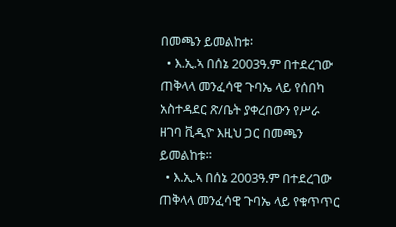በመጫን ይመልከቱ፡
  • እ.ኢ.ኣ በሰኔ 2003ዓ.ም በተደረገው ጠቅላላ መንፈሳዊ ጉባኤ ላይ የሰበካ አስተዳደር ጽ/ቤት ያቀረበውን የሥራ ዘገባ ቪዲዮ እዚህ ጋር በመጫን ይመልከቱ።
  • እ.ኢ.ኣ በሰኔ 2003ዓ.ም በተደረገው ጠቅላላ መንፈሳዊ ጉባኤ ላይ የቁጥጥር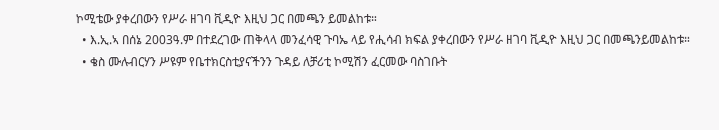ኮሚቴው ያቀረበውን የሥራ ዘገባ ቪዲዮ እዚህ ጋር በመጫን ይመልከቱ።
  • እ.ኢ.ኣ በሰኔ 2003ዓ.ም በተደረገው ጠቅላላ መንፈሳዊ ጉባኤ ላይ የሒሳብ ክፍል ያቀረበውን የሥራ ዘገባ ቪዲዮ እዚህ ጋር በመጫንይመልከቱ።
  • ቄስ ሙሉብርሃን ሥዩም የቤተክርስቲያናችንን ጉዳይ ለቻሪቲ ኮሚሽን ፈርመው ባስገቡት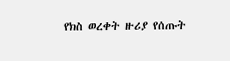የክስ ወረቀት ዙሪያ የሰጡት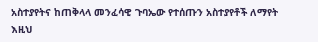አስተያየትና ከጠቅላላ መንፈሳዊ ጉባኤው የተሰጡን አስተያየቶች ለማየት እዚህ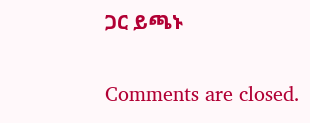ጋር ይጫኑ

Comments are closed.